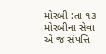મોરબી :તા ૧૩ મોરબીના સેવા એ જ સંપત્તિ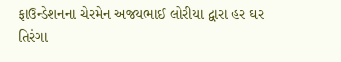ફાઉન્ડેશનના ચેરમેન અજયભાઈ લોરીયા દ્વારા હર ઘર તિરંગા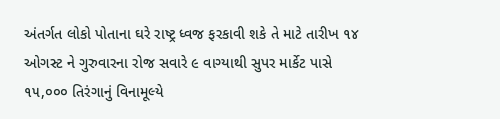અંતર્ગત લોકો પોતાના ઘરે રાષ્ટ્ર ધ્વજ ફરકાવી શકે તે માટે તારીખ ૧૪ ઓગસ્ટ ને ગુરુવારના રોજ સવારે ૯ વાગ્યાથી સુપર માર્કેટ પાસે ૧૫,૦૦૦ તિરંગાનું વિનામૂલ્યે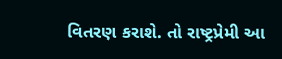વિતરણ કરાશે. તો રાષ્ટ્રપ્રેમી આ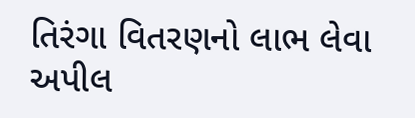તિરંગા વિતરણનો લાભ લેવા અપીલ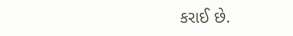કરાઈ છે.